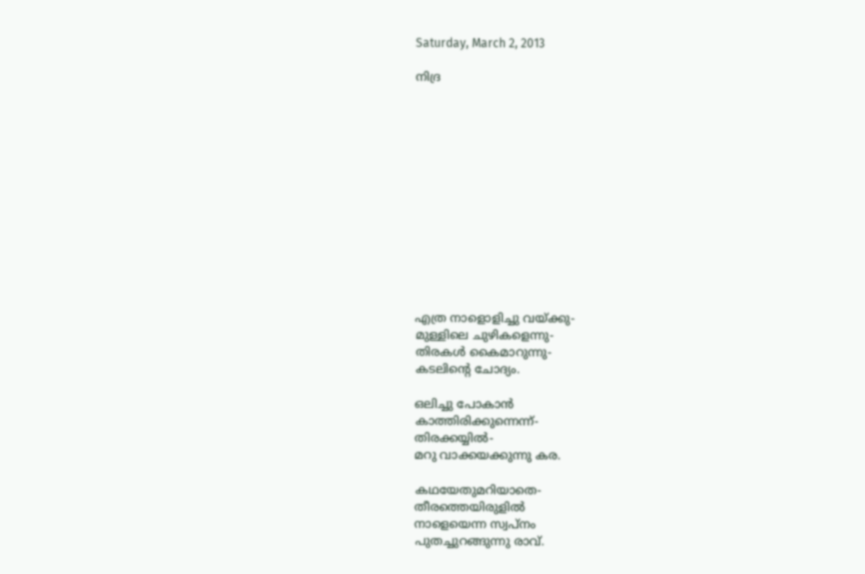Saturday, March 2, 2013

നിദ്ര













എത്ര നാളൊളിച്ചു വയ്ക്കു-
മുള്ളിലെ ചുഴികളെന്നു-
തിരകള്‍ കൈമാറുന്നു-
കടലിന്‍റെ ചോദ്യം.

ഒലിച്ചു പോകാന്‍
കാത്തിരിക്കുന്നെന്ന്-
തിരക്കയ്യില്‍-
മറു വാക്കയക്കുന്നു കര.

കഥയേതുമറിയാതെ-
തീരത്തെയിരുളില്‍
നാളെയെന്ന സ്വപ്നം
പുതച്ചുറങ്ങുന്നു രാവ്.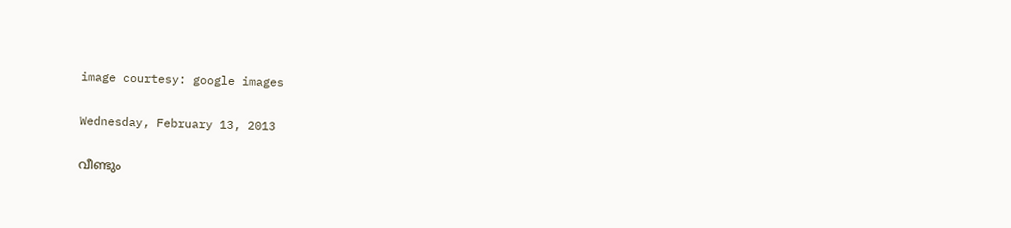image courtesy: google images

Wednesday, February 13, 2013

വീണ്ടും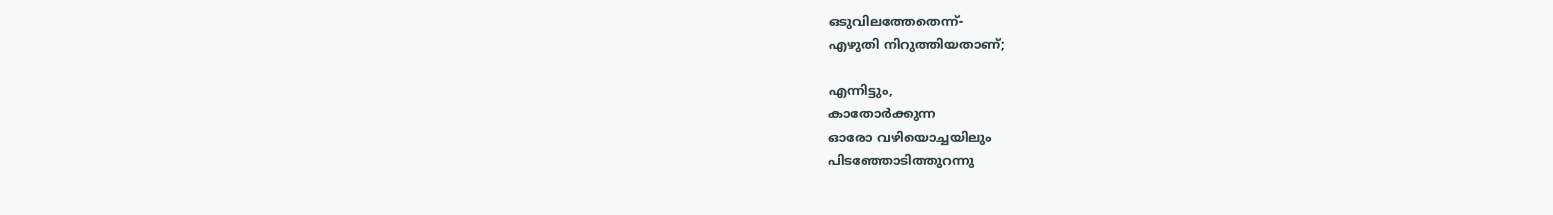ഒടുവിലത്തേതെന്ന്-
എഴുതി നിറുത്തിയതാണ്‌;

എന്നിട്ടും,
കാതോർക്കുന്ന
ഓരോ വഴിയൊച്ചയിലും
പിടഞ്ഞോടിത്തുറന്നു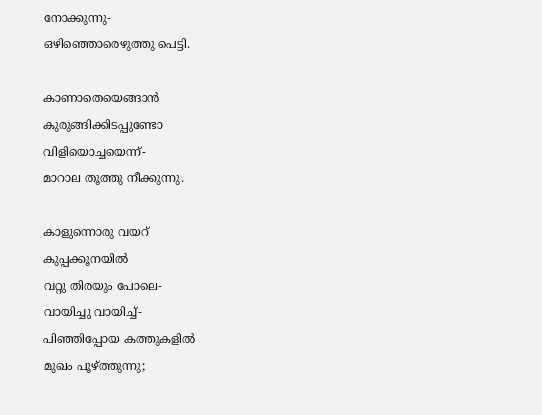നോക്കുന്നു-
ഒഴിഞ്ഞൊരെഴുത്തു പെട്ടി.

കാണാതെയെങ്ങാൻ
കുരുങ്ങിക്കിടപ്പുണ്ടോ
വിളിയൊച്ചയെന്ന്-
മാറാല തൂത്തു നീക്കുന്നു.

കാളുന്നൊരു വയറ്‌
കുപ്പക്കൂനയിൽ
വറ്റു തിരയും പോലെ-
വായിച്ചു വായിച്ച്-
പിഞ്ഞിപ്പോയ കത്തുകളിൽ
മുഖം പൂഴ്ത്തുന്നു;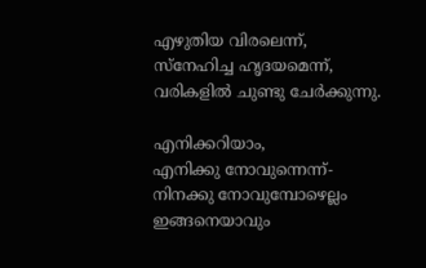എഴുതിയ വിരലെന്ന്,
സ്നേഹിച്ച ഹൃദയമെന്ന്,
വരികളിൽ ചുണ്ടു ചേർക്കുന്നു.

എനിക്കറിയാം,
എനിക്കു നോവുന്നെന്ന്-
നിനക്കു നോവുമ്പോഴെല്ലം
ഇങ്ങനെയാവും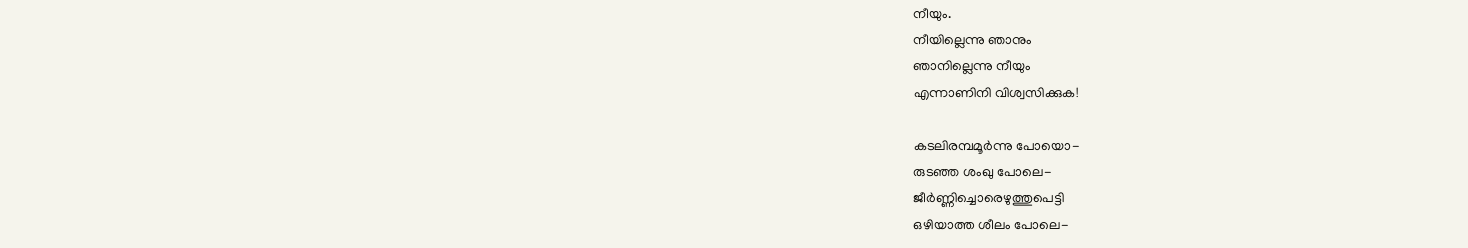നീയും.
നീയില്ലെന്നു ഞാനും
ഞാനില്ലെന്നു നീയും
എന്നാണിനി വിശ്വസിക്കുക!

കടലിരമ്പമൂർന്നു പോയൊ-
രുടഞ്ഞ ശംഖു പോലെ-
ജീർണ്ണിച്ചൊരെഴുത്തുപെട്ടി
ഒഴിയാത്ത ശീലം പോലെ-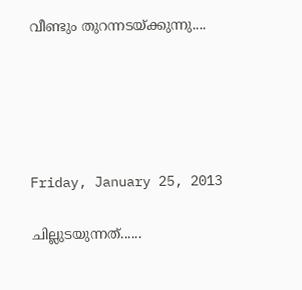വീണ്ടും തുറന്നടയ്ക്കുന്നു....





Friday, January 25, 2013

ചില്ലുടയുന്നത്‌......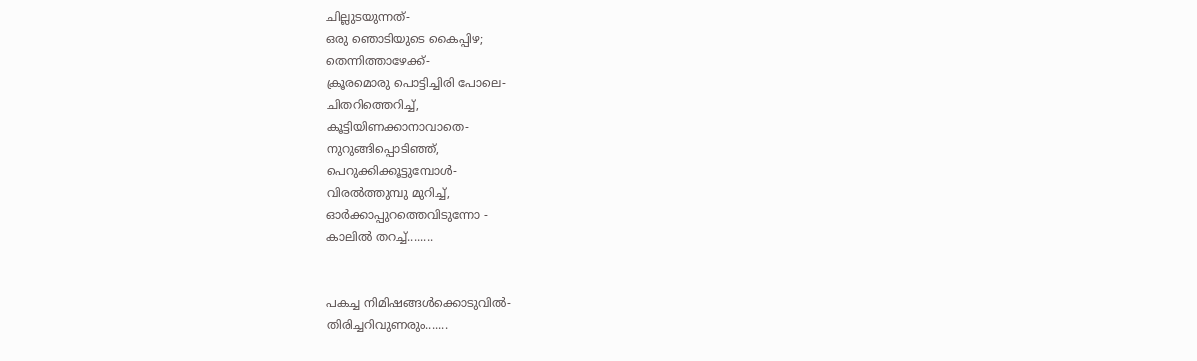ചില്ലുടയുന്നത്‌-
ഒരു ഞൊടിയുടെ കൈപ്പിഴ;
തെന്നിത്താഴേക്ക്‌-
ക്രൂരമൊരു പൊട്ടിച്ചിരി പോലെ-
ചിതറിത്തെറിച്ച്‌,
കൂട്ടിയിണക്കാനാവാതെ-
നുറുങ്ങിപ്പൊടിഞ്ഞ്‌,
പെറുക്കിക്കൂട്ടുമ്പോൾ-
വിരൽത്തുമ്പു മുറിച്ച്‌,
ഓർക്കാപ്പുറത്തെവിടുന്നോ -
കാലിൽ തറച്ച്‌........


പകച്ച നിമിഷങ്ങൾക്കൊടുവിൽ-
തിരിച്ചറിവുണരും.......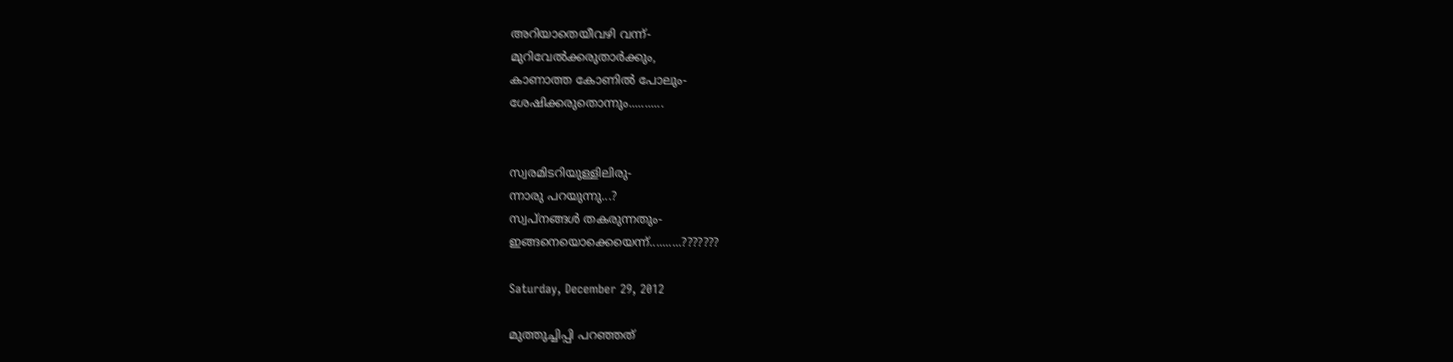അറിയാതെയീവഴി വന്ന്‌-
മുറിവേൽക്കരുതാർക്കും,
കാണാത്ത കോണിൽ പോലും-
ശേഷിക്കരുതൊന്നും...........


സ്വരമിടറിയുള്ളിലിരു-
ന്നാരു പറയുന്നു...?
സ്വപ്നങ്ങൾ തകരുന്നതും-
ഇങ്ങനെയൊക്കെയെന്ന്‌..........???????

Saturday, December 29, 2012

മുത്തുച്ചിപ്പി പറഞ്ഞത്‌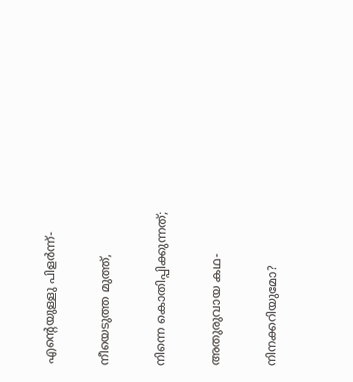എന്റെയുള്ളു പിളർന്ന്‌-

നീയെടുത്ത മുത്ത്‌,

നിന്നെ കൊതിപ്പിക്കുന്നത്‌;

അതുരുവായ കഥ-

നിനക്കറിയുമോ?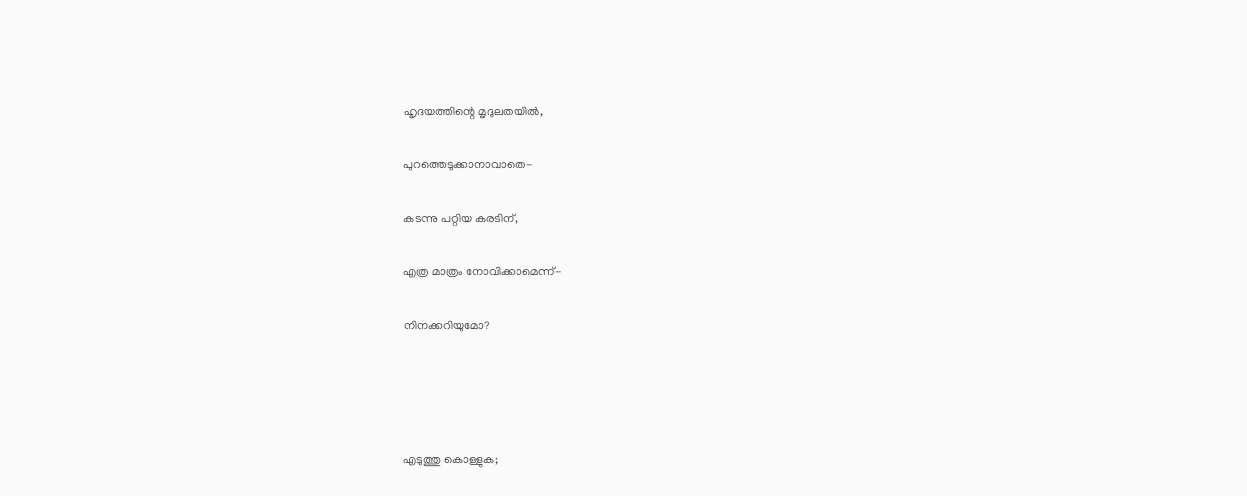ഹൃദയത്തിന്റെ മൃദുലതയിൽ,

പുറത്തെടുക്കാനാവാതെ-

കടന്നു പറ്റിയ കരടിന്‌,

എത്ര മാത്രം നോവിക്കാമെന്ന്‌-

നിനക്കറിയുമോ?




എടുത്തു കൊള്ളുക;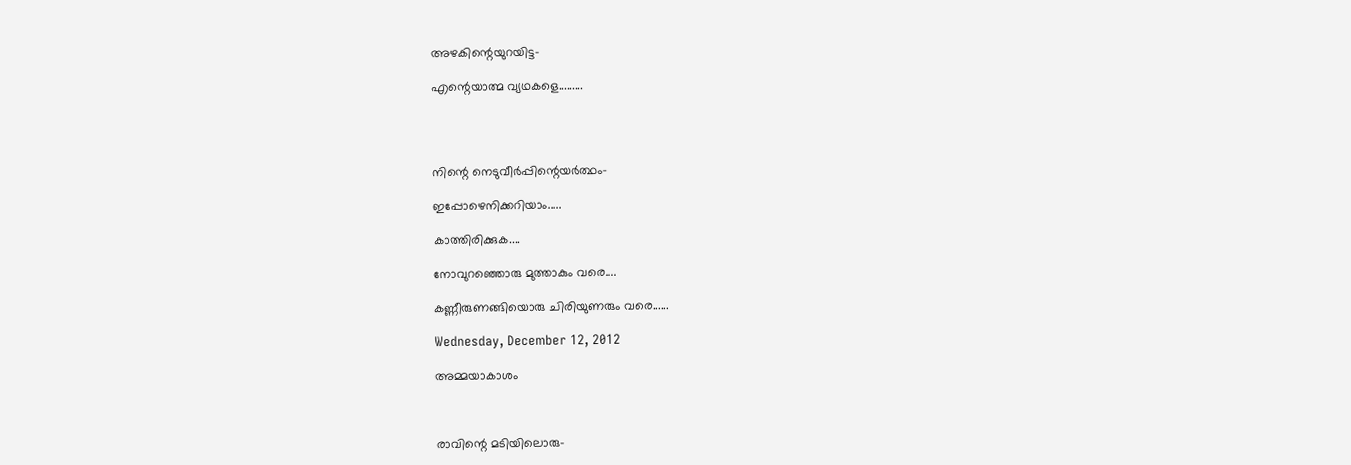അഴകിന്റെയുറയിട്ട-

എന്റെയാത്മ വ്യഥകളെ.........




നിന്റെ നെടുവീർപ്പിന്റെയർത്ഥം-

ഇപ്പോഴെനിക്കറിയാം.....

കാത്തിരിക്കുക....

നോവുറഞ്ഞൊരു മുത്താകും വരെ....

കണ്ണീരുണങ്ങിയൊരു ചിരിയുണരും വരെ......

Wednesday, December 12, 2012

അമ്മയാകാശം



രാവിന്റെ മടിയിലൊരു-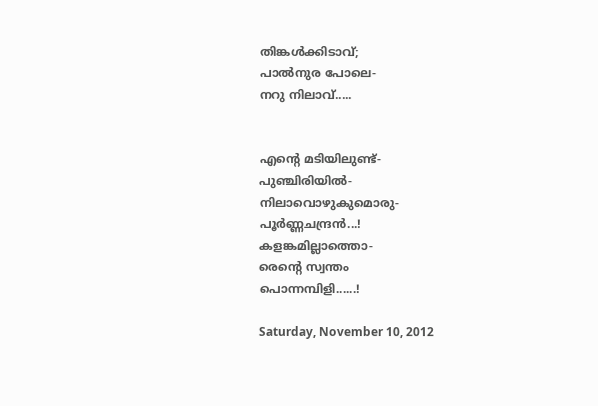തിങ്കൾ‍ക്കിടാവ്‌;
പാൽ‍നുര പോലെ-
നറു നിലാവ്‌.....


എന്റെ മടിയിലുണ്ട്‌-
പുഞ്ചിരിയിൽ‍-
നിലാവൊഴുകുമൊരു-
പൂർ‍ണ്ണചന്ദ്രൻ‍...!
കളങ്കമില്ലാത്തൊ-
രെന്റെ സ്വന്തം
പൊന്നമ്പിളി......!

Saturday, November 10, 2012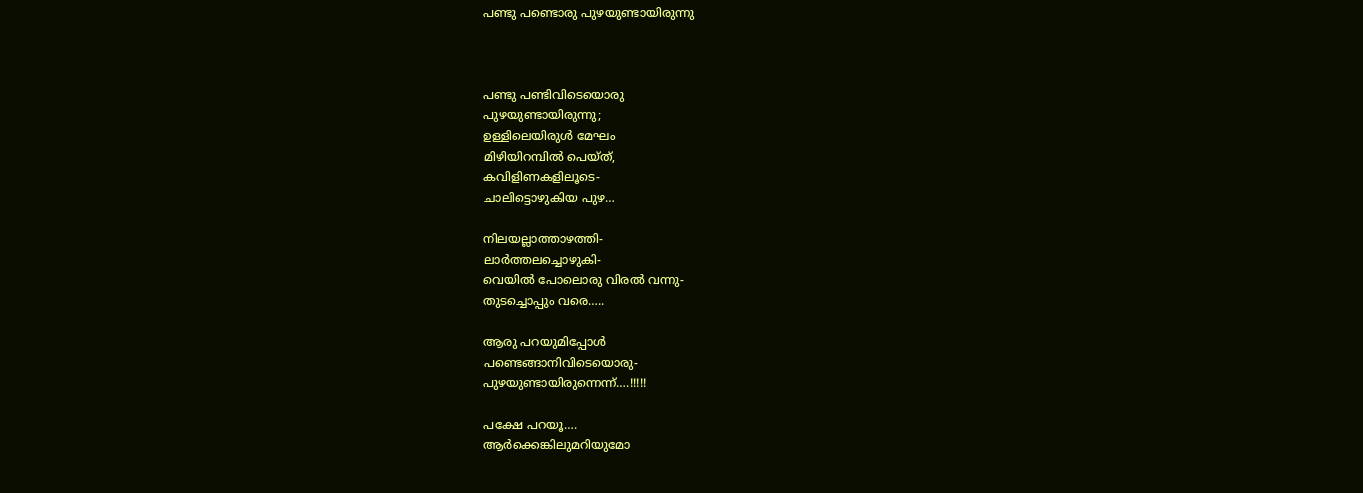പണ്ടു പണ്ടൊരു പുഴയുണ്ടായിരുന്നു



പണ്ടു പണ്ടിവിടെയൊരു
പുഴയുണ്ടായിരുന്നു;
ഉള്ളിലെയിരുള്‍ മേഘം
മിഴിയിറമ്പില്‍ പെയ്ത്‌,
കവിളിണകളിലൂടെ-
ചാലിട്ടൊഴുകിയ പുഴ…

നിലയല്ലാത്താഴത്തി-
ലാര്‍ത്തലച്ചൊഴുകി-
വെയില്‍ പോലൊരു വിരല്‍ വന്നു-
തുടച്ചൊപ്പും വരെ…..

ആരു പറയുമിപ്പോള്‍
പണ്ടെങ്ങാനിവിടെയൊരു-
പുഴയുണ്ടായിരുന്നെന്ന്‌….!!!!!

പക്ഷേ പറയൂ….
ആര്‍ക്കെങ്കിലുമറിയുമോ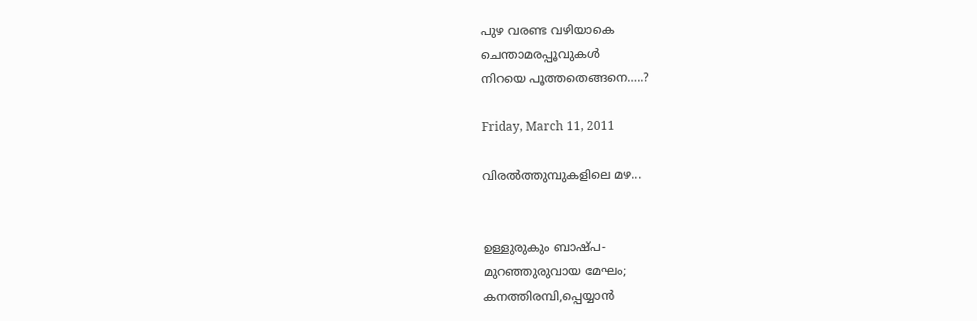പുഴ വരണ്ട വഴിയാകെ
ചെന്താമരപ്പൂവുകള്‍
നിറയെ പൂത്തതെങ്ങനെ…..?

Friday, March 11, 2011

വിരൽത്തുമ്പുകളിലെ മഴ...


ഉള്ളുരുകും ബാഷ്പ-
മുറഞ്ഞുരുവായ മേഘം;
കനത്തിരമ്പി,പ്പെയ്യാൻ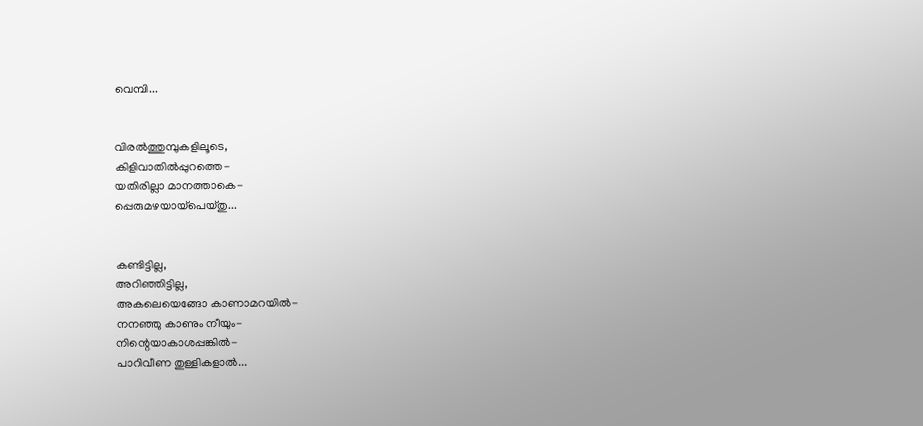വെമ്പി...


വിരൽത്തുമ്പുകളിലൂടെ,
കിളിവാതിൽപ്പുറത്തെ-
യതിരില്ലാ മാനത്താകെ-
പ്പെരുമഴയായ്‌പെയ്തു...


കണ്ടിട്ടില്ല,
അറിഞ്ഞിട്ടില്ല,
അകലെയെങ്ങോ കാണാമറയിൽ-
നനഞ്ഞു കാണും നീയും-
നിന്റെയാകാശപ്പങ്കിൽ-
പാറിവീണ തുള്ളികളാൽ...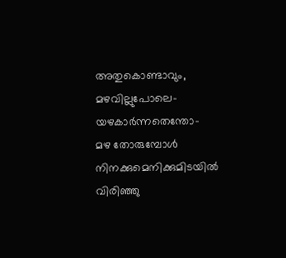അതുകൊണ്ടാവും,
മഴവില്ലുപോലെ-
യഴകാർന്നതെന്തോ-
മഴ തോരുമ്പോൾ
നിനക്കുമെനിക്കുമിടയിൽ
വിരിഞ്ഞു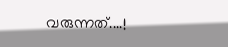വരുന്നത്....!